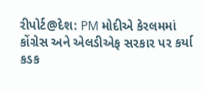રીપોર્ટ@દેશ: PM મોદીએ કેરલમમાં કોંગ્રેસ અને એલડીએફ સરકાર પર કર્યા કડક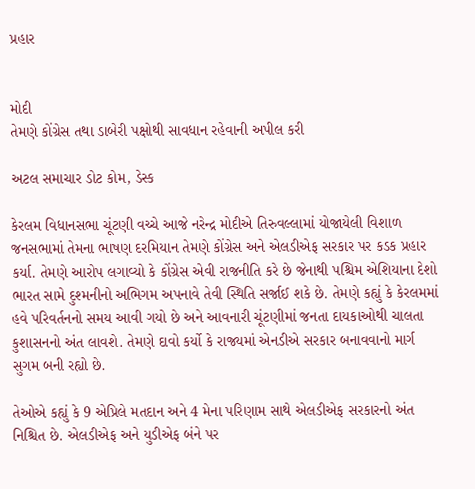પ્રહાર


મોદી
તેમણે કોંગ્રેસ તથા ડાબેરી પક્ષોથી સાવધાન રહેવાની અપીલ કરી

અટલ સમાચાર ડોટ કોમ, ડેસ્ક

કેરલમ વિધાનસભા ચૂંટણી વચ્ચે આજે નરેન્દ્ર મોદીએ તિરુવલ્લામાં યોજાયેલી વિશાળ જનસભામાં તેમના ભાષણ દરમિયાન તેમણે કોંગ્રેસ અને એલડીએફ સરકાર પર કડક પ્રહાર કર્યા. તેમણે આરોપ લગાવ્યો કે કોંગ્રેસ એવી રાજનીતિ કરે છે જેનાથી પશ્ચિમ એશિયાના દેશો ભારત સામે દુશ્મનીનો અભિગમ અપનાવે તેવી સ્થિતિ સર્જાઈ શકે છે. તેમણે કહ્યું કે કેરલમમાં હવે પરિવર્તનનો સમય આવી ગયો છે અને આવનારી ચૂંટણીમાં જનતા દાયકાઓથી ચાલતા કુશાસનનો અંત લાવશે. તેમણે દાવો કર્યો કે રાજ્યમાં એનડીએ સરકાર બનાવવાનો માર્ગ સુગમ બની રહ્યો છે.

તેઓએ કહ્યું કે 9 એપ્રિલે મતદાન અને 4 મેના પરિણામ સાથે એલડીએફ સરકારનો અંત નિશ્ચિત છે. એલડીએફ અને યુડીએફ બંને પર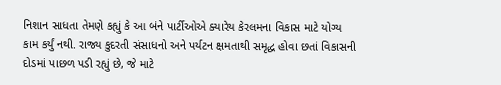નિશાન સાધતા તેમણે કહ્યું કે આ બંને પાર્ટીઓએ ક્યારેય કેરલમના વિકાસ માટે યોગ્ય કામ કર્યું નથી. રાજ્ય કુદરતી સંસાધનો અને પર્યટન ક્ષમતાથી સમૃદ્ધ હોવા છતાં વિકાસની દોડમાં પાછળ પડી રહ્યું છે, જે માટે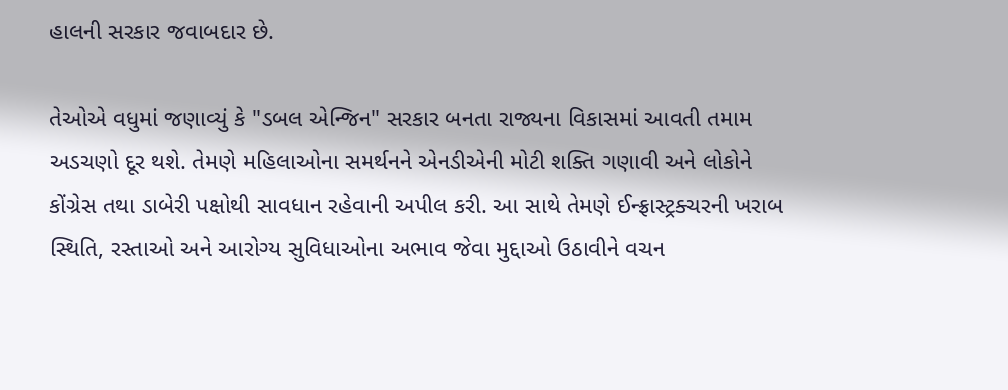હાલની સરકાર જવાબદાર છે.

તેઓએ વધુમાં જણાવ્યું કે "ડબલ એન્જિન" સરકાર બનતા રાજ્યના વિકાસમાં આવતી તમામ અડચણો દૂર થશે. તેમણે મહિલાઓના સમર્થનને એનડીએની મોટી શક્તિ ગણાવી અને લોકોને કોંગ્રેસ તથા ડાબેરી પક્ષોથી સાવધાન રહેવાની અપીલ કરી. આ સાથે તેમણે ઈન્ફ્રાસ્ટ્રક્ચરની ખરાબ સ્થિતિ, રસ્તાઓ અને આરોગ્ય સુવિધાઓના અભાવ જેવા મુદ્દાઓ ઉઠાવીને વચન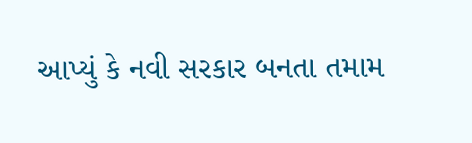આપ્યું કે નવી સરકાર બનતા તમામ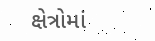ક્ષેત્રોમાં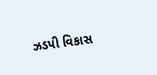ઝડપી વિકાસ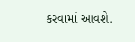કરવામાં આવશે.